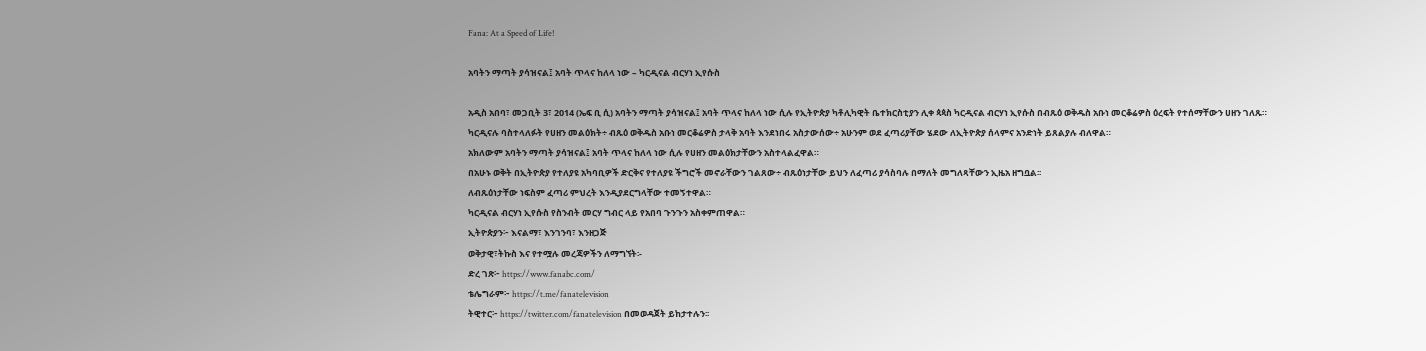Fana: At a Speed of Life!

አባትን ማጣት ያሳዝናል፤ አባት ጥላና ከለላ ነው – ካርዲናል ብርሃነ ኢየሱስ

አዲስ አበባ፣ መጋቢት 3፣ 2014 (ኤፍ ቢ ሲ) አባትን ማጣት ያሳዝናል፤ አባት ጥላና ከለላ ነው ሲሉ የኢትዮጵያ ካቶሊካዊት ቤተክርስቲያን ሊቀ ጳጳስ ካርዲናል ብርሃነ ኢየሱስ በብጹዕ ወቅዱስ አቡነ መርቆሬዎስ ዕረፍት የተሰማቸውን ሀዘን ገለጹ።
ካርዲናሉ ባስተላለፉት የሀዘን መልዕክት÷ ብጹዕ ወቅዱስ አቡነ መርቆሬዎስ ታላቅ አባት እንደነበሩ አስታውሰው÷ አሁንም ወደ ፈጣሪያቸው ሄደው ለኢትዮጵያ ሰላምና አንድነት ይጸልያሉ ብለዋል።
አክለውም አባትን ማጣት ያሳዝናል፤ አባት ጥላና ከለላ ነው ሲሉ የሀዘን መልዕክታቸውን አስተላልፈዋል።
በአሁኑ ወቅት በኢትዮጵያ የተለያዩ አካባቢዎች ድርቅና የተለያዩ ችግሮች መኖራቸውን ገልጸው÷ ብጹዕነታቸው ይህን ለፈጣሪ ያሳስባሉ በማለት መግለጻቸውን ኢዜአ ዘግቧል፡፡
ለብጹዕነታቸው ነፍስም ፈጣሪ ምህረት እንዲያደርግላቸው ተመኝተዋል።
ካርዲናል ብርሃነ ኢየሱስ የስንብት መርሃ ግብር ላይ የአበባ ጉንጉን አስቀምጠዋል።
ኢትዮጵያን፦ እናልማ፣ እንገንባ፣ እንዘጋጅ
ወቅታዊ፣ትኩስ እና የተሟሉ መረጃዎችን ለማግኘት፡-
ድረ ገጽ፦ https://www.fanabc.com/
ቴሌግራም፦ https://t.me/fanatelevision
ትዊተር፦ https://twitter.com/fanatelevision በመወዳጀት ይከታተሉን፡፡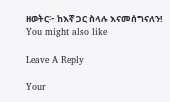ዘወትር፦ ከእኛ ጋር ስላሉ እናመሰግናለን!
You might also like

Leave A Reply

Your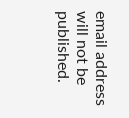email address will not be published.